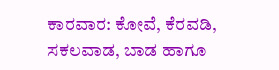ಕಾರವಾರ: ಕೋವೆ, ಕೆರವಡಿ, ಸಕಲವಾಡ, ಬಾಡ ಹಾಗೂ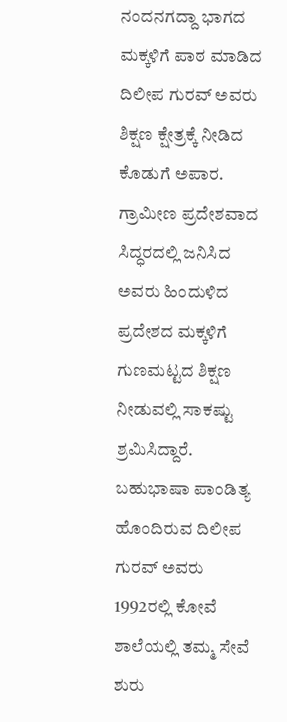ನಂದನಗದ್ದಾ ಭಾಗದ ಮಕ್ಕಳಿಗೆ ಪಾಠ ಮಾಡಿದ ದಿಲೀಪ ಗುರವ್ ಅವರು ಶಿಕ್ಷಣ ಕ್ಷೇತ್ರಕ್ಕೆ ನೀಡಿದ ಕೊಡುಗೆ ಅಪಾರ. ಗ್ರಾಮೀಣ ಪ್ರದೇಶವಾದ ಸಿದ್ಧರದಲ್ಲಿ ಜನಿಸಿದ ಅವರು ಹಿಂದುಳಿದ ಪ್ರದೇಶದ ಮಕ್ಕಳಿಗೆ ಗುಣಮಟ್ಟದ ಶಿಕ್ಷಣ ನೀಡುವಲ್ಲಿ ಸಾಕಷ್ಟು ಶ್ರಮಿಸಿದ್ದಾರೆ.
ಬಹುಭಾಷಾ ಪಾಂಡಿತ್ಯ ಹೊಂದಿರುವ ದಿಲೀಪ ಗುರವ್ ಅವರು 1992ರಲ್ಲಿ ಕೋವೆ ಶಾಲೆಯಲ್ಲಿ ತಮ್ಮ ಸೇವೆ ಶುರು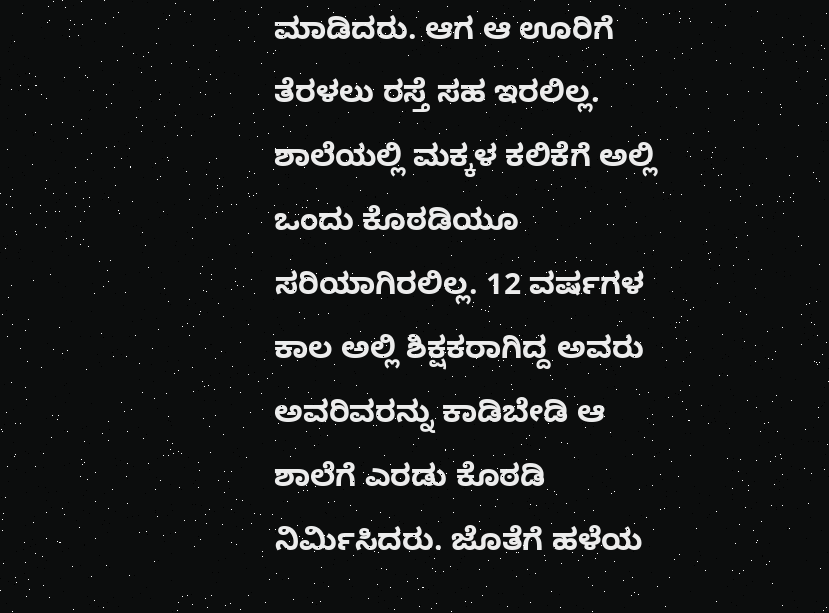ಮಾಡಿದರು. ಆಗ ಆ ಊರಿಗೆ ತೆರಳಲು ರಸ್ತೆ ಸಹ ಇರಲಿಲ್ಲ. ಶಾಲೆಯಲ್ಲಿ ಮಕ್ಕಳ ಕಲಿಕೆಗೆ ಅಲ್ಲಿ ಒಂದು ಕೊಠಡಿಯೂ ಸರಿಯಾಗಿರಲಿಲ್ಲ. 12 ವರ್ಷಗಳ ಕಾಲ ಅಲ್ಲಿ ಶಿಕ್ಷಕರಾಗಿದ್ದ ಅವರು ಅವರಿವರನ್ನು ಕಾಡಿಬೇಡಿ ಆ ಶಾಲೆಗೆ ಎರಡು ಕೊಠಡಿ ನಿರ್ಮಿಸಿದರು. ಜೊತೆಗೆ ಹಳೆಯ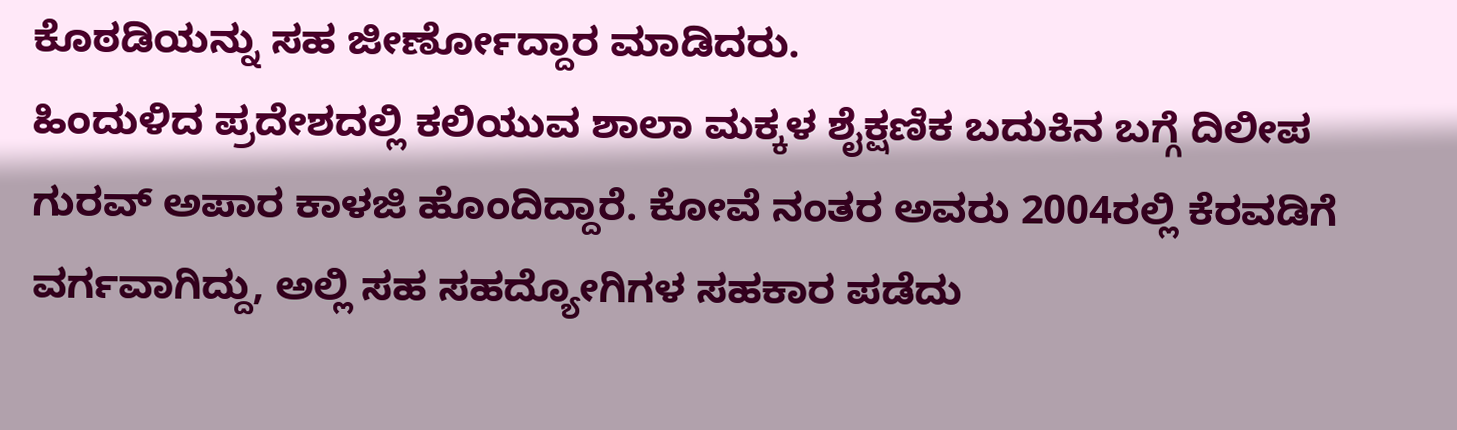ಕೊಠಡಿಯನ್ನು ಸಹ ಜೀರ್ಣೋದ್ದಾರ ಮಾಡಿದರು.
ಹಿಂದುಳಿದ ಪ್ರದೇಶದಲ್ಲಿ ಕಲಿಯುವ ಶಾಲಾ ಮಕ್ಕಳ ಶೈಕ್ಷಣಿಕ ಬದುಕಿನ ಬಗ್ಗೆ ದಿಲೀಪ ಗುರವ್ ಅಪಾರ ಕಾಳಜಿ ಹೊಂದಿದ್ದಾರೆ. ಕೋವೆ ನಂತರ ಅವರು 2004ರಲ್ಲಿ ಕೆರವಡಿಗೆ ವರ್ಗವಾಗಿದ್ದು, ಅಲ್ಲಿ ಸಹ ಸಹದ್ಯೋಗಿಗಳ ಸಹಕಾರ ಪಡೆದು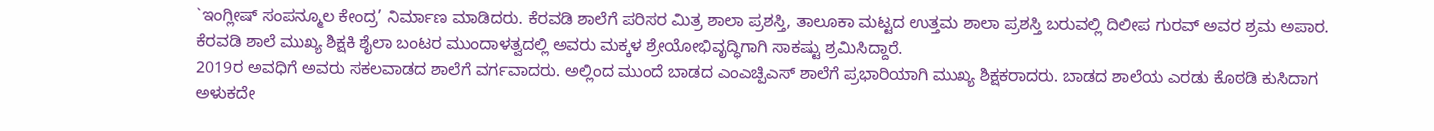`ಇಂಗ್ಲೀಷ್ ಸಂಪನ್ಮೂಲ ಕೇಂದ್ರ’ ನಿರ್ಮಾಣ ಮಾಡಿದರು. ಕೆರವಡಿ ಶಾಲೆಗೆ ಪರಿಸರ ಮಿತ್ರ ಶಾಲಾ ಪ್ರಶಸ್ತಿ, ತಾಲೂಕಾ ಮಟ್ಟದ ಉತ್ತಮ ಶಾಲಾ ಪ್ರಶಸ್ತಿ ಬರುವಲ್ಲಿ ದಿಲೀಪ ಗುರವ್ ಅವರ ಶ್ರಮ ಅಪಾರ. ಕೆರವಡಿ ಶಾಲೆ ಮುಖ್ಯ ಶಿಕ್ಷಕಿ ಶೈಲಾ ಬಂಟರ ಮುಂದಾಳತ್ವದಲ್ಲಿ ಅವರು ಮಕ್ಕಳ ಶ್ರೇಯೋಭಿವೃದ್ಧಿಗಾಗಿ ಸಾಕಷ್ಟು ಶ್ರಮಿಸಿದ್ದಾರೆ.
2019ರ ಅವಧಿಗೆ ಅವರು ಸಕಲವಾಡದ ಶಾಲೆಗೆ ವರ್ಗವಾದರು. ಅಲ್ಲಿಂದ ಮುಂದೆ ಬಾಡದ ಎಂಎಚ್ಪಿಎಸ್ ಶಾಲೆಗೆ ಪ್ರಭಾರಿಯಾಗಿ ಮುಖ್ಯ ಶಿಕ್ಷಕರಾದರು. ಬಾಡದ ಶಾಲೆಯ ಎರಡು ಕೊಠಡಿ ಕುಸಿದಾಗ ಅಳುಕದೇ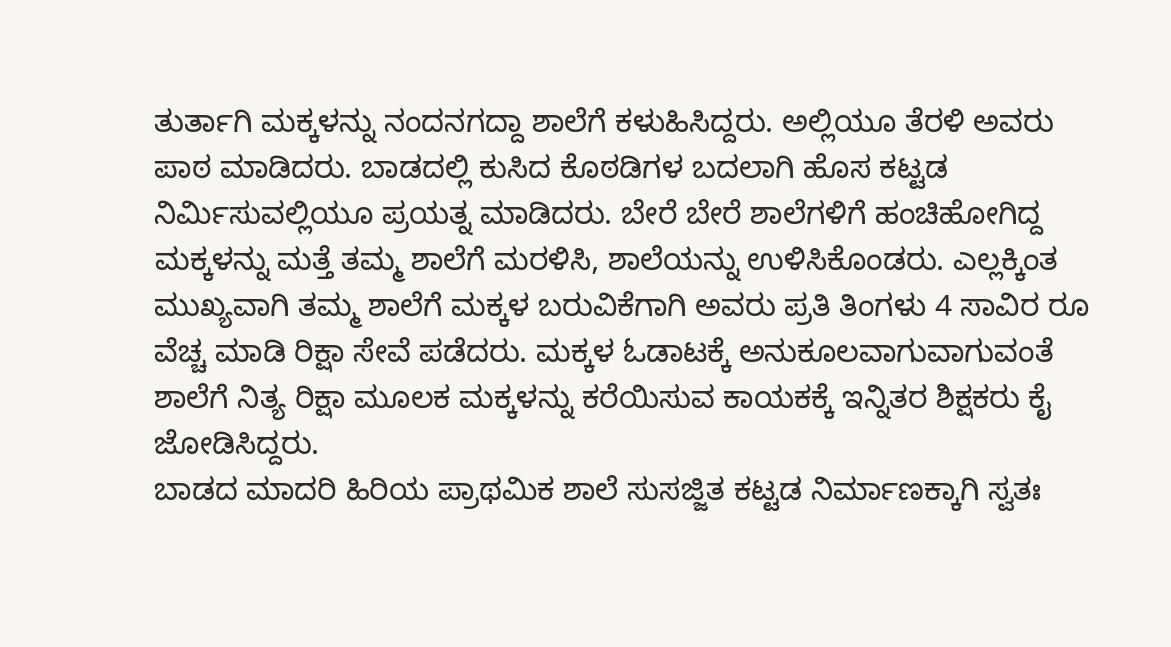ತುರ್ತಾಗಿ ಮಕ್ಕಳನ್ನು ನಂದನಗದ್ದಾ ಶಾಲೆಗೆ ಕಳುಹಿಸಿದ್ದರು. ಅಲ್ಲಿಯೂ ತೆರಳಿ ಅವರು ಪಾಠ ಮಾಡಿದರು. ಬಾಡದಲ್ಲಿ ಕುಸಿದ ಕೊಠಡಿಗಳ ಬದಲಾಗಿ ಹೊಸ ಕಟ್ಟಡ ನಿರ್ಮಿಸುವಲ್ಲಿಯೂ ಪ್ರಯತ್ನ ಮಾಡಿದರು. ಬೇರೆ ಬೇರೆ ಶಾಲೆಗಳಿಗೆ ಹಂಚಿಹೋಗಿದ್ದ ಮಕ್ಕಳನ್ನು ಮತ್ತೆ ತಮ್ಮ ಶಾಲೆಗೆ ಮರಳಿಸಿ, ಶಾಲೆಯನ್ನು ಉಳಿಸಿಕೊಂಡರು. ಎಲ್ಲಕ್ಕಿಂತ ಮುಖ್ಯವಾಗಿ ತಮ್ಮ ಶಾಲೆಗೆ ಮಕ್ಕಳ ಬರುವಿಕೆಗಾಗಿ ಅವರು ಪ್ರತಿ ತಿಂಗಳು 4 ಸಾವಿರ ರೂ ವೆಚ್ಚ ಮಾಡಿ ರಿಕ್ಷಾ ಸೇವೆ ಪಡೆದರು. ಮಕ್ಕಳ ಓಡಾಟಕ್ಕೆ ಅನುಕೂಲವಾಗುವಾಗುವಂತೆ ಶಾಲೆಗೆ ನಿತ್ಯ ರಿಕ್ಷಾ ಮೂಲಕ ಮಕ್ಕಳನ್ನು ಕರೆಯಿಸುವ ಕಾಯಕಕ್ಕೆ ಇನ್ನಿತರ ಶಿಕ್ಷಕರು ಕೈ ಜೋಡಿಸಿದ್ದರು.
ಬಾಡದ ಮಾದರಿ ಹಿರಿಯ ಪ್ರಾಥಮಿಕ ಶಾಲೆ ಸುಸಜ್ಜಿತ ಕಟ್ಟಡ ನಿರ್ಮಾಣಕ್ಕಾಗಿ ಸ್ವತಃ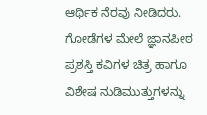ಆರ್ಥಿಕ ನೆರವು ನೀಡಿದರು. ಗೋಡೆಗಳ ಮೇಲೆ ಜ್ಞಾನಪೀಠ ಪ್ರಶಸ್ತಿ ಕವಿಗಳ ಚಿತ್ರ ಹಾಗೂ ವಿಶೇಷ ನುಡಿಮುತ್ತುಗಳನ್ನು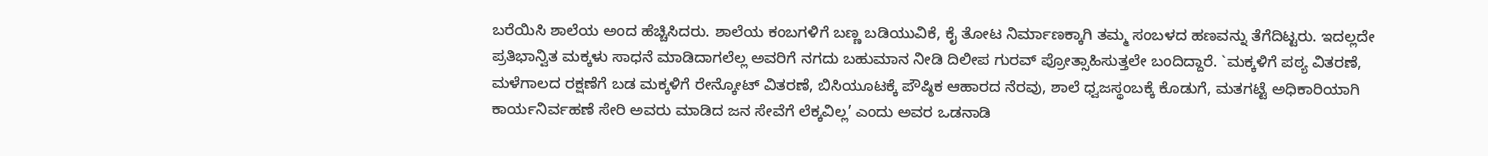ಬರೆಯಿಸಿ ಶಾಲೆಯ ಅಂದ ಹೆಚ್ಚಿಸಿದರು. ಶಾಲೆಯ ಕಂಬಗಳಿಗೆ ಬಣ್ಣ ಬಡಿಯುವಿಕೆ, ಕೈ ತೋಟ ನಿರ್ಮಾಣಕ್ಕಾಗಿ ತಮ್ಮ ಸಂಬಳದ ಹಣವನ್ನು ತೆಗೆದಿಟ್ಟರು. ಇದಲ್ಲದೇ ಪ್ರತಿಭಾನ್ವಿತ ಮಕ್ಕಳು ಸಾಧನೆ ಮಾಡಿದಾಗಲೆಲ್ಲ ಅವರಿಗೆ ನಗದು ಬಹುಮಾನ ನೀಡಿ ದಿಲೀಪ ಗುರವ್ ಪ್ರೋತ್ಸಾಹಿಸುತ್ತಲೇ ಬಂದಿದ್ದಾರೆ. `ಮಕ್ಕಳಿಗೆ ಪಠ್ಯ ವಿತರಣೆ, ಮಳೆಗಾಲದ ರಕ್ಷಣೆಗೆ ಬಡ ಮಕ್ಕಳಿಗೆ ರೇನ್ಕೋಟ್ ವಿತರಣೆ, ಬಿಸಿಯೂಟಕ್ಕೆ ಪೌಷ್ಠಿಕ ಆಹಾರದ ನೆರವು, ಶಾಲೆ ಧ್ವಜಸ್ಥಂಬಕ್ಕೆ ಕೊಡುಗೆ, ಮತಗಟ್ಟೆ ಅಧಿಕಾರಿಯಾಗಿ ಕಾರ್ಯನಿರ್ವಹಣೆ ಸೇರಿ ಅವರು ಮಾಡಿದ ಜನ ಸೇವೆಗೆ ಲೆಕ್ಕವಿಲ್ಲ’ ಎಂದು ಅವರ ಒಡನಾಡಿ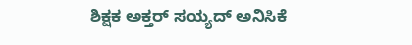ಶಿಕ್ಷಕ ಅಕ್ತರ್ ಸಯ್ಯದ್ ಅನಿಸಿಕೆ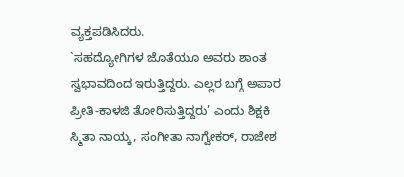ವ್ಯಕ್ತಪಡಿಸಿದರು.
`ಸಹದ್ಯೋಗಿಗಳ ಜೊತೆಯೂ ಅವರು ಶಾಂತ ಸ್ವಭಾವದಿಂದ ಇರುತ್ತಿದ್ದರು. ಎಲ್ಲರ ಬಗ್ಗೆ ಅಪಾರ ಪ್ರೀತಿ-ಕಾಳಜಿ ತೋರಿಸುತ್ತಿದ್ದರು’ ಎಂದು ಶಿಕ್ಷಕಿ ಸ್ಮಿತಾ ನಾಯ್ಕ, ಸಂಗೀತಾ ನಾಗ್ವೇಕರ್, ರಾಜೇಶ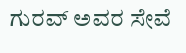ಗುರವ್ ಅವರ ಸೇವೆ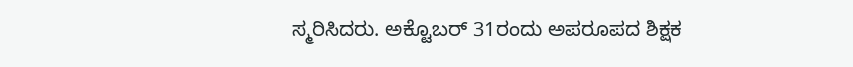ಸ್ಮರಿಸಿದರು. ಅಕ್ಟೊಬರ್ 31ರಂದು ಅಪರೂಪದ ಶಿಕ್ಷಕ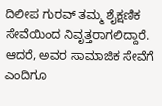ದಿಲೀಪ ಗುರವ್ ತಮ್ಮ ಶೈಕ್ಷಣಿಕ ಸೇವೆಯಿಂದ ನಿವೃತ್ತರಾಗಲಿದ್ದಾರೆ. ಆದರೆ, ಅವರ ಸಾಮಾಜಿಕ ಸೇವೆಗೆ ಎಂದಿಗೂ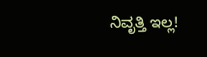ನಿವೃತ್ತಿ ಇಲ್ಲ!